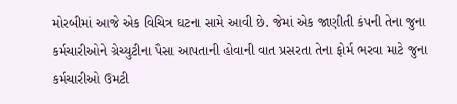મોરબીમાં આજે એક વિચિત્ર ઘટના સામે આવી છે. જેમાં એક જાણીતી કંપની તેના જુના કર્મચારીઓને ગ્રેચ્યુટીના પૈસા આપતાની હોવાની વાત પ્રસરતા તેના ફોર્મ ભરવા માટે જુના કર્મચારીઓ ઉમટી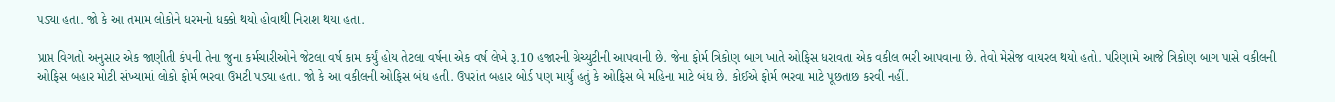પડ્યા હતા. જો કે આ તમામ લોકોને ધરમનો ધક્કો થયો હોવાથી નિરાશ થયા હતા.

પ્રાપ્ત વિગતો અનુસાર એક જાણીતી કંપની તેના જુના કર્મચારીઓને જેટલા વર્ષ કામ કર્યું હોય તેટલા વર્ષના એક વર્ષ લેખે રૂ.10 હજારની ગ્રેચ્યુટીની આપવાની છે. જેના ફોર્મ ત્રિકોણ બાગ ખાતે ઓફિસ ધરાવતા એક વકીલ ભરી આપવાના છે. તેવો મેસેજ વાયરલ થયો હતો. પરિણામે આજે ત્રિકોણ બાગ પાસે વકીલની ઓફિસ બહાર મોટી સંખ્યામાં લોકો ફોર્મ ભરવા ઉમટી પડ્યા હતા. જો કે આ વકીલની ઓફિસ બંધ હતી. ઉપરાંત બહાર બોર્ડ પણ માર્યું હતું કે ઓફિસ બે મહિના માટે બંધ છે. કોઈએ ફોર્મ ભરવા માટે પૂછતાછ કરવી નહીં.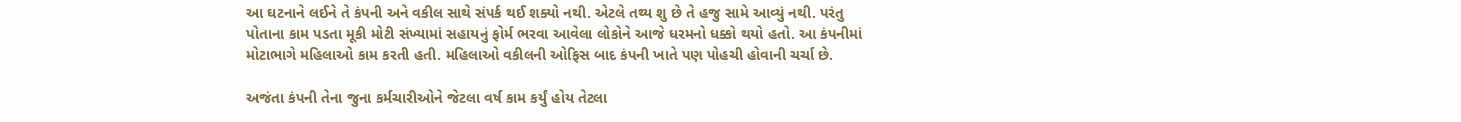આ ઘટનાને લઈને તે કંપની અને વકીલ સાથે સંપર્ક થઈ શક્યો નથી. એટલે તથ્ય શુ છે તે હજુ સામે આવ્યું નથી. પરંતુ પોતાના કામ પડતા મૂકી મોટી સંખ્યામાં સહાયનું ફોર્મ ભરવા આવેલા લોકોને આજે ધરમનો ધક્કો થયો હતો. આ કંપનીમાં મોટાભાગે મહિલાઓ કામ કરતી હતી. મહિલાઓ વકીલની ઓફિસ બાદ કંપની ખાતે પણ પોહચી હોવાની ચર્ચા છે.

અજંતા કંપની તેના જુના કર્મચારીઓને જેટલા વર્ષ કામ કર્યું હોય તેટલા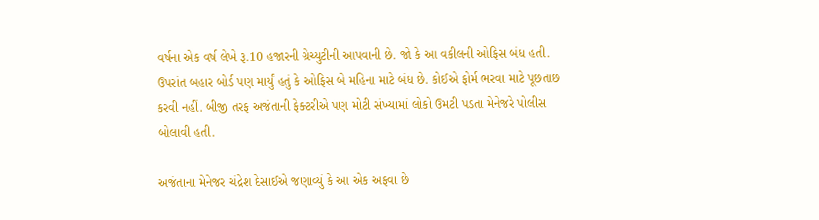વર્ષના એક વર્ષ લેખે રૂ.10 હજારની ગ્રેચ્યુટીની આપવાની છે. જો કે આ વકીલની ઓફિસ બંધ હતી. ઉપરાંત બહાર બોર્ડ પણ માર્યું હતું કે ઓફિસ બે મહિના માટે બંધ છે. કોઈએ ફોર્મ ભરવા માટે પૂછતાછ કરવી નહીં. બીજી તરફ અજંતાની ફેક્ટરીએ પણ મોટી સંખ્યામાં લોકો ઉમટી પડતા મેનેજરે પોલીસ બોલાવી હતી.

અજંતાના મેનેજર ચંદ્રેશ દેસાઈએ જણાવ્યું કે આ એક અફવા છે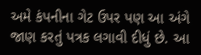અમે કંપનીના ગેટ ઉપર પણ આ અંગે જાણ કરતું પત્રક લગાવી દીધું છે. આ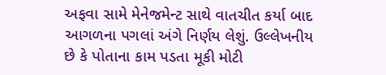અફવા સામે મેનેજમેન્ટ સાથે વાતચીત કર્યા બાદ આગળના પગલાં અંગે નિર્ણય લેશું. ઉલ્લેખનીય છે કે પોતાના કામ પડતા મૂકી મોટી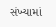સંખ્યામાં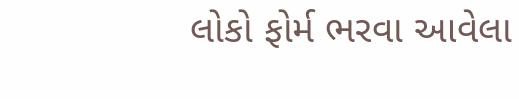લોકો ફોર્મ ભરવા આવેલા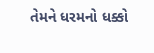તેમને ધરમનો ધક્કો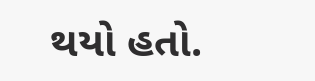થયો હતો.